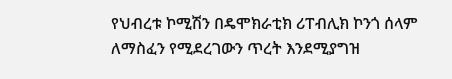የህብረቱ ኮሚሽን በዴሞክራቲክ ሪፐብሊክ ኮንጎ ሰላም ለማስፈን የሚደረገውን ጥረት እንደሚያግዝ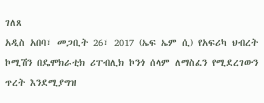ገለጸ
አዲስ አበባ፣ መጋቢት 26፣ 2017 (ኤፍ ኤም ሲ) የአፍሪካ ህብረት ኮሚሽን በዴሞክራቲክ ሪፐብሊክ ኮንጎ ሰላም ለማስፈን የሚደረገውን ጥረት እንደሚያግዝ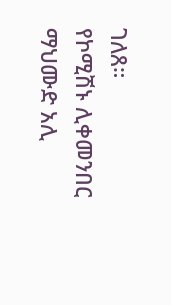ገለጸ።
የኮሚሽኑ ሊቀመንበር ማህሙድ አሊ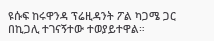ዩሱፍ ከሩዋንዳ ፕሬዚዳንት ፖል ካጋሜ ጋር በኪጋሊ ተገናኝተው ተወያይተዋል።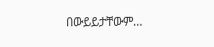በውይይታቸውም…